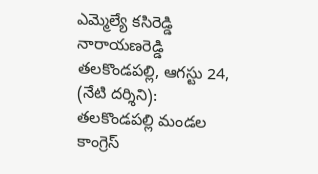ఎమ్మెల్యే కసిరెడ్డి నారాయణరెడ్డి
తలకొండపల్లి, ఆగస్టు 24, (నేటి దర్శిని): తలకొండపల్లి మండల కాంగ్రెస్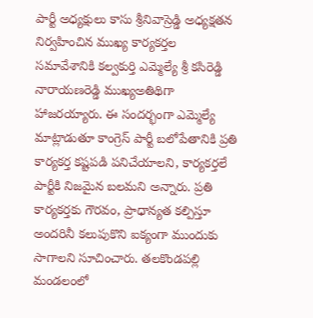పార్టీ అధ్యక్షులు కాసు శ్రీనివాస్రెడ్డి అధ్యక్షతన నిర్వహించిన ముఖ్య కార్యకర్తల సమావేశానికి కల్వకుర్తి ఎమ్మెల్యే శ్రీ కసిరెడ్డి నారాయణరెడ్డి ముఖ్యఅతిథిగా హాజరయ్యారు. ఈ సందర్భంగా ఎమ్మెల్యే మాట్లాడుతూ కాంగ్రెస్ పార్టీ బలోపేతానికి ప్రతి కార్యకర్త కష్టపడి పనిచేయాలని, కార్యకర్తలే పార్టీకి నిజమైన బలమని అన్నారు. ప్రతి కార్యకర్తకు గౌరవం, ప్రాధాన్యత కల్పిస్తూ అందరినీ కలుపుకొని ఐక్యంగా ముందుకు సాగాలని సూచించారు. తలకొండపల్లి మండలంలో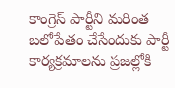కాంగ్రెస్ పార్టీని మరింత బలోపేతం చేసేందుకు పార్టీ కార్యక్రమాలను ప్రజల్లోకి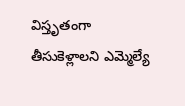విస్తృతంగా తీసుకెళ్లాలని ఎమ్మెల్యే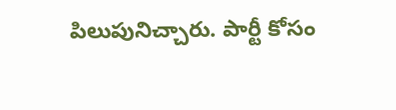పిలుపునిచ్చారు. పార్టీ కోసం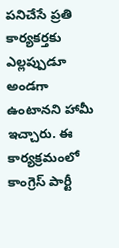పనిచేసే ప్రతి కార్యకర్తకు ఎల్లప్పుడూ అండగా ఉంటానని హామీ ఇచ్చారు. ఈ కార్యక్రమంలో కాంగ్రెస్ పార్టీ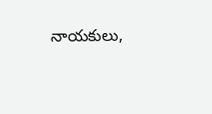నాయకులు,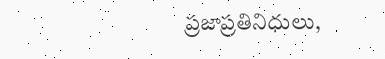ప్రజాప్రతినిధులు,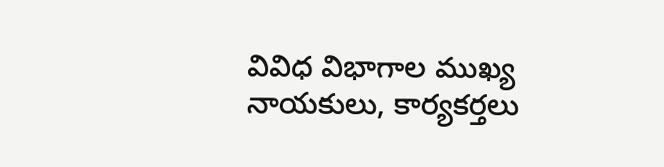వివిధ విభాగాల ముఖ్య నాయకులు, కార్యకర్తలు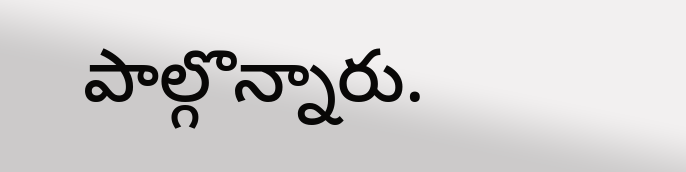పాల్గొన్నారు.